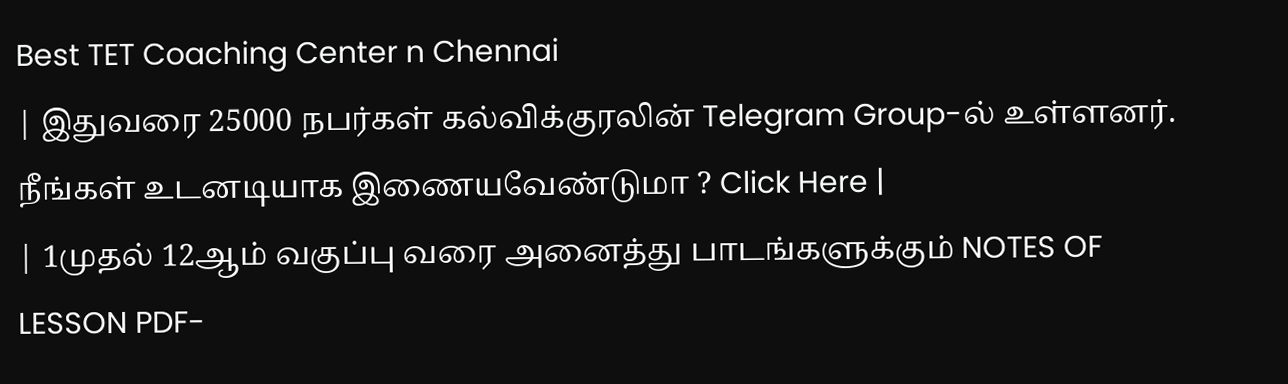Best TET Coaching Center n Chennai
| இதுவரை 25000 நபர்கள் கல்விக்குரலின் Telegram Group-ல் உள்ளனர். நீங்கள் உடனடியாக இணையவேண்டுமா ? Click Here |
| 1முதல் 12ஆம் வகுப்பு வரை அனைத்து பாடங்களுக்கும் NOTES OF LESSON PDF-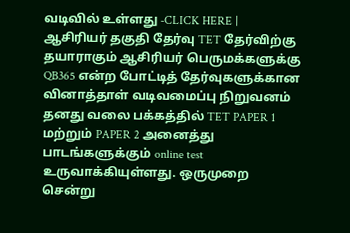வடிவில் உள்ளது -CLICK HERE |
ஆசிரியர் தகுதி தேர்வு TET தேர்விற்கு தயாராகும் ஆசிரியர் பெருமக்களுக்கு QB365 என்ற போட்டித் தேர்வுகளுக்கான வினாத்தாள் வடிவமைப்பு நிறுவனம் தனது வலை பக்கத்தில் TET PAPER 1 மற்றும் PAPER 2 அனைத்து பாடங்களுக்கும் online test உருவாக்கியுள்ளது. ஒருமுறை சென்று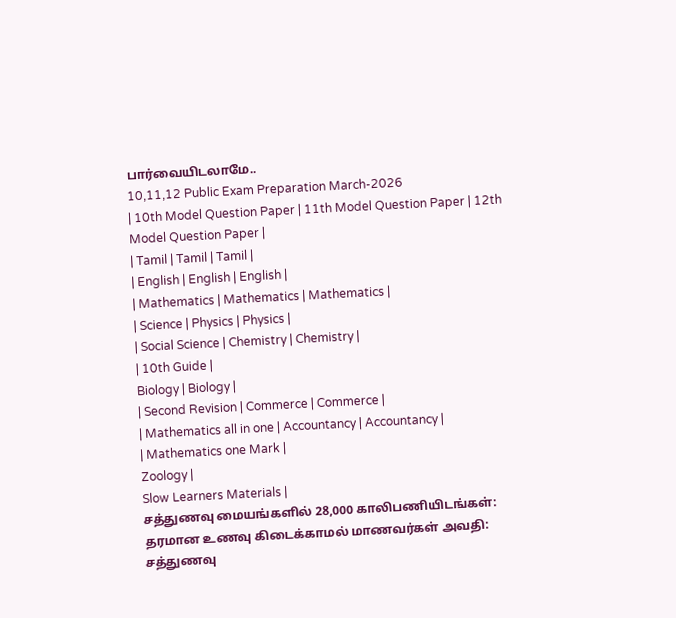பார்வையிடலாமே..
10,11,12 Public Exam Preparation March-2026
| 10th Model Question Paper | 11th Model Question Paper | 12th Model Question Paper |
| Tamil | Tamil | Tamil |
| English | English | English |
| Mathematics | Mathematics | Mathematics |
| Science | Physics | Physics |
| Social Science | Chemistry | Chemistry |
| 10th Guide |
Biology | Biology |
| Second Revision | Commerce | Commerce |
| Mathematics all in one | Accountancy | Accountancy |
| Mathematics one Mark |
Zoology |
Slow Learners Materials |
சத்துணவு மையங்களில் 28,000 காலிபணியிடங்கள்: தரமான உணவு கிடைக்காமல் மாணவர்கள் அவதி:
சத்துணவு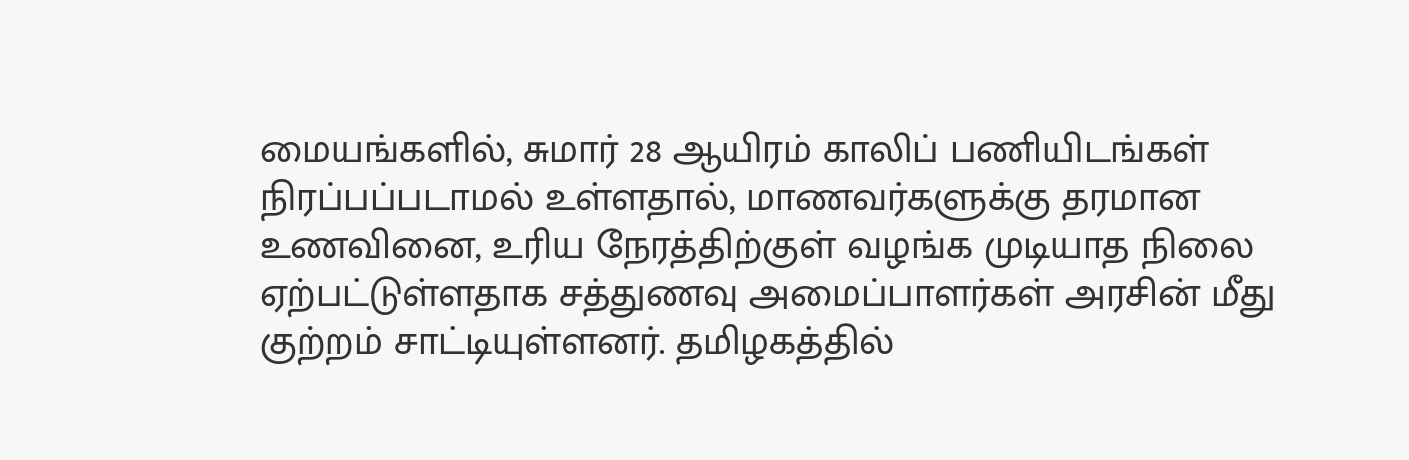மையங்களில், சுமார் 28 ஆயிரம் காலிப் பணியிடங்கள் நிரப்பப்படாமல் உள்ளதால், மாணவர்களுக்கு தரமான உணவினை, உரிய நேரத்திற்குள் வழங்க முடியாத நிலை ஏற்பட்டுள்ளதாக சத்துணவு அமைப்பாளர்கள் அரசின் மீது குற்றம் சாட்டியுள்ளனர். தமிழகத்தில்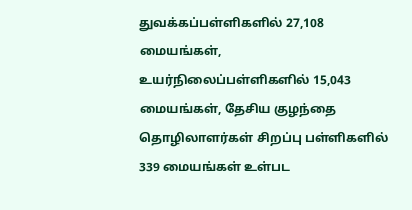துவக்கப்பள்ளிகளில் 27,108 மையங்கள், உயர்நிலைப்பள்ளிகளில் 15,043 மையங்கள், தேசிய குழந்தை தொழிலாளர்கள் சிறப்பு பள்ளிகளில் 339 மையங்கள் உள்பட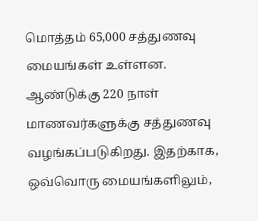மொத்தம் 65,000 சத்துணவு மையங்கள் உள்ளன.
ஆண்டுக்கு 220 நாள் மாணவர்களுக்கு சத்துணவு வழங்கப்படுகிறது. இதற்காக, ஒவ்வொரு மையங்களிலும்,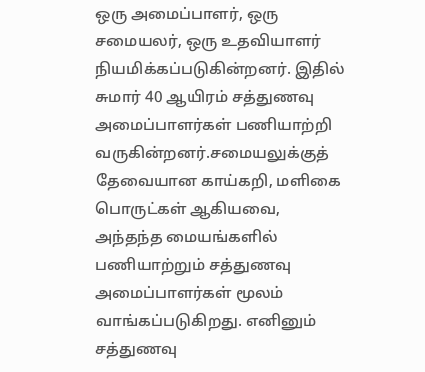ஒரு அமைப்பாளர், ஒரு சமையலர், ஒரு உதவியாளர் நியமிக்கப்படுகின்றனர். இதில் சுமார் 40 ஆயிரம் சத்துணவு அமைப்பாளர்கள் பணியாற்றி வருகின்றனர்.சமையலுக்குத் தேவையான காய்கறி, மளிகை பொருட்கள் ஆகியவை, அந்தந்த மையங்களில் பணியாற்றும் சத்துணவு அமைப்பாளர்கள் மூலம் வாங்கப்படுகிறது. எனினும் சத்துணவு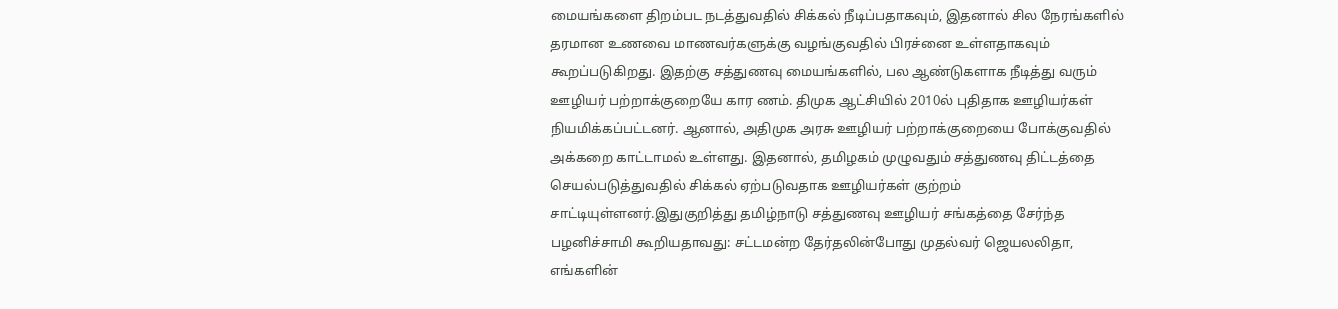மையங்களை திறம்பட நடத்துவதில் சிக்கல் நீடிப்பதாகவும், இதனால் சில நேரங்களில் தரமான உணவை மாணவர்களுக்கு வழங்குவதில் பிரச்னை உள்ளதாகவும் கூறப்படுகிறது. இதற்கு சத்துணவு மையங்களில், பல ஆண்டுகளாக நீடித்து வரும் ஊழியர் பற்றாக்குறையே கார ணம். திமுக ஆட்சியில் 2010ல் புதிதாக ஊழியர்கள் நியமிக்கப்பட்டனர். ஆனால், அதிமுக அரசு ஊழியர் பற்றாக்குறையை போக்குவதில் அக்கறை காட்டாமல் உள்ளது. இதனால், தமிழகம் முழுவதும் சத்துணவு திட்டத்தை செயல்படுத்துவதில் சிக்கல் ஏற்படுவதாக ஊழியர்கள் குற்றம் சாட்டியுள்ளனர்.இதுகுறித்து தமிழ்நாடு சத்துணவு ஊழியர் சங்கத்தை சேர்ந்த பழனிச்சாமி கூறியதாவது: சட்டமன்ற தேர்தலின்போது முதல்வர் ஜெயலலிதா, எங்களின்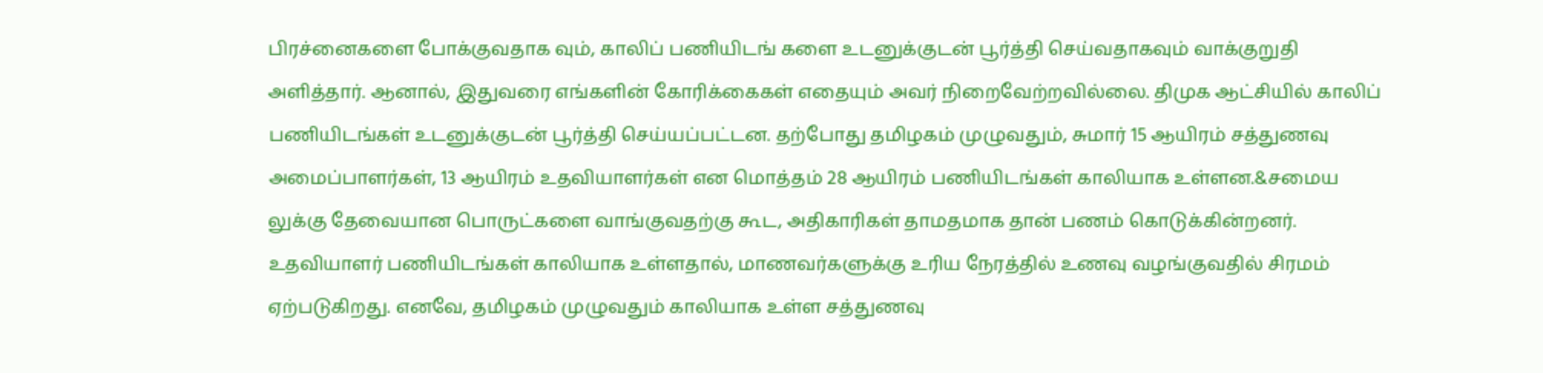பிரச்னைகளை போக்குவதாக வும், காலிப் பணியிடங் களை உடனுக்குடன் பூர்த்தி செய்வதாகவும் வாக்குறுதி அளித்தார். ஆனால், இதுவரை எங்களின் கோரிக்கைகள் எதையும் அவர் நிறைவேற்றவில்லை. திமுக ஆட்சியில் காலிப் பணியிடங்கள் உடனுக்குடன் பூர்த்தி செய்யப்பட்டன. தற்போது தமிழகம் முழுவதும், சுமார் 15 ஆயிரம் சத்துணவு அமைப்பாளர்கள், 13 ஆயிரம் உதவியாளர்கள் என மொத்தம் 28 ஆயிரம் பணியிடங்கள் காலியாக உள்ளன.&சமைய லுக்கு தேவையான பொருட்களை வாங்குவதற்கு கூட, அதிகாரிகள் தாமதமாக தான் பணம் கொடுக்கின்றனர். உதவியாளர் பணியிடங்கள் காலியாக உள்ளதால், மாணவர்களுக்கு உரிய நேரத்தில் உணவு வழங்குவதில் சிரமம் ஏற்படுகிறது. எனவே, தமிழகம் முழுவதும் காலியாக உள்ள சத்துணவு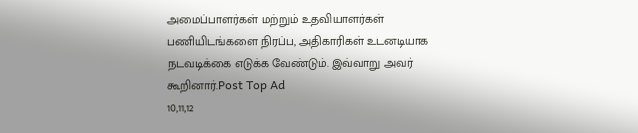அமைப்பாளர்கள் மற்றும் உதவியாளர்கள் பணியிடங்களை நிரப்ப, அதிகாரிகள் உடனடியாக நடவடிக்கை எடுக்க வேண்டும். இவ்வாறு அவர் கூறினார்.Post Top Ad
10,11,12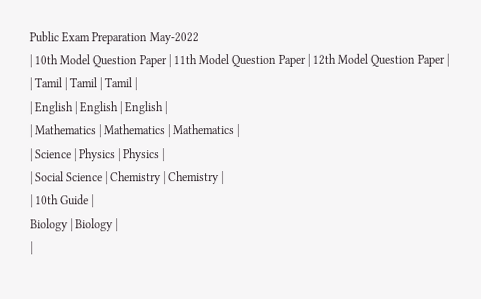Public Exam Preparation May-2022
| 10th Model Question Paper | 11th Model Question Paper | 12th Model Question Paper |
| Tamil | Tamil | Tamil |
| English | English | English |
| Mathematics | Mathematics | Mathematics |
| Science | Physics | Physics |
| Social Science | Chemistry | Chemistry |
| 10th Guide |
Biology | Biology |
|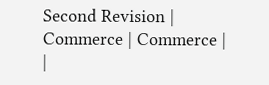Second Revision | Commerce | Commerce |
|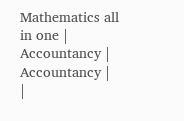Mathematics all in one | Accountancy | Accountancy |
|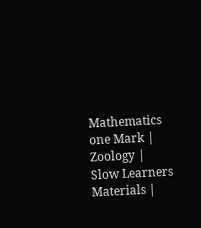Mathematics one Mark |
Zoology |
Slow Learners Materials |